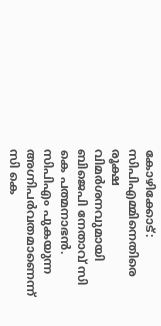കോഴിക്കോട്: സിപിഎമ്മിനെതിരെ രൂക്ഷ വിമര്‍ശനവുമായി ബിജെപി നേതാവ് സി കെ പത്മനാഭന്‍. സിപിഎം പുകയുന്ന അഗ്നിപര്‍വതമാണെന്ന് സി കെ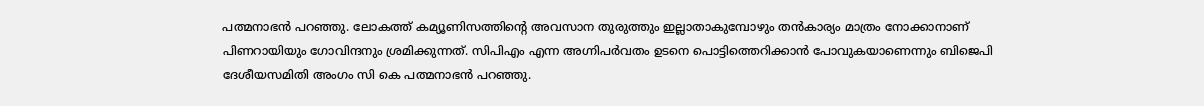പത്മനാഭന്‍ പറഞ്ഞു. ലോകത്ത് കമ്യൂണിസത്തിന്റെ അവസാന തുരുത്തും ഇല്ലാതാകുമ്പോഴും തന്‍കാര്യം മാത്രം നോക്കാനാണ് പിണറായിയും ഗോവിന്ദനും ശ്രമിക്കുന്നത്. സിപിഎം എന്ന അഗ്നിപര്‍വതം ഉടനെ പൊട്ടിത്തെറിക്കാന്‍ പോവുകയാണെന്നും ബിജെപി ദേശീയസമിതി അംഗം സി കെ പത്മനാഭന്‍ പറഞ്ഞു.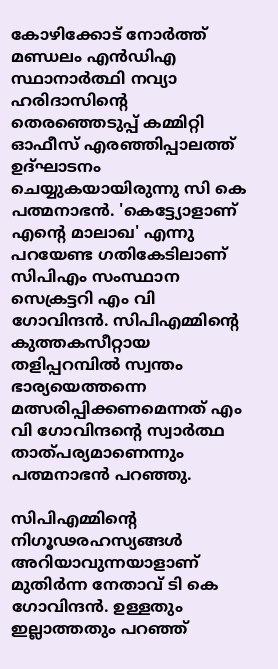കോഴിക്കോട് നോര്‍ത്ത് മണ്ഡലം എന്‍ഡിഎ സ്ഥാനാര്‍ത്ഥി നവ്യാ ഹരിദാസിന്റെ തെരഞ്ഞെടുപ്പ് കമ്മിറ്റി ഓഫീസ് എരഞ്ഞിപ്പാലത്ത് ഉദ്ഘാടനം ചെയ്യുകയായിരുന്നു സി കെ പത്മനാഭന്‍. 'കെട്ട്യോളാണ് എന്റെ മാലാഖ' എന്നു പറയേണ്ട ഗതികേടിലാണ് സിപിഎം സംസ്ഥാന സെക്രട്ടറി എം വി ഗോവിന്ദന്‍. സിപിഎമ്മിന്റെ കുത്തകസീറ്റായ തളിപ്പറമ്പില്‍ സ്വന്തം ഭാര്യയെത്തന്നെ മത്സരിപ്പിക്കണമെന്നത് എം വി ഗോവിന്ദന്റെ സ്വാര്‍ത്ഥ താത്പര്യമാണെന്നും പത്മനാഭന്‍ പറഞ്ഞു.

സിപിഎമ്മിന്റെ നിഗൂഢരഹസ്യങ്ങള്‍ അറിയാവുന്നയാളാണ് മുതിര്‍ന്ന നേതാവ് ടി കെ ഗോവിന്ദന്‍. ഉള്ളതും ഇല്ലാത്തതും പറഞ്ഞ്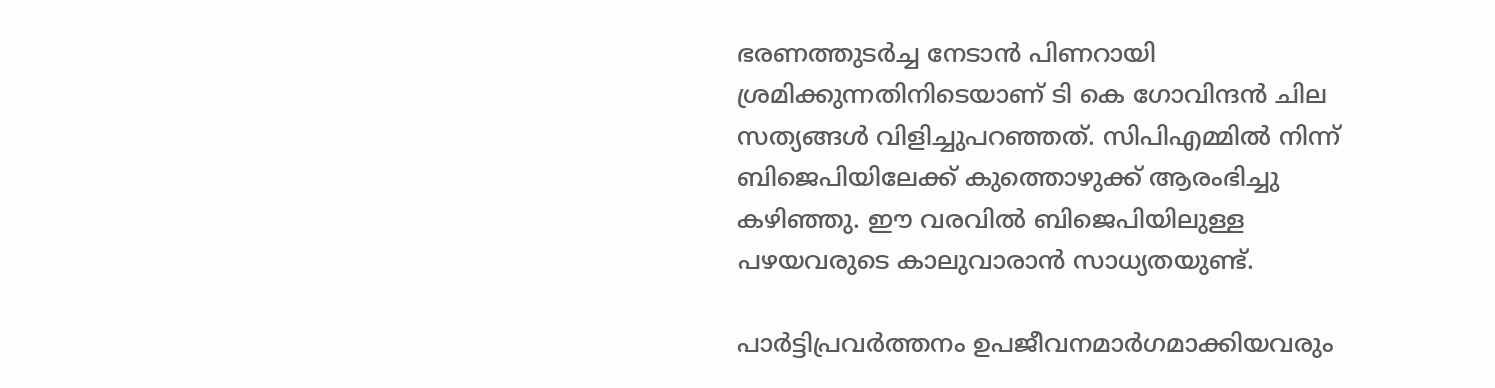ഭരണത്തുടര്‍ച്ച നേടാന്‍ പിണറായി ശ്രമിക്കുന്നതിനിടെയാണ് ടി കെ ഗോവിന്ദന്‍ ചില സത്യങ്ങള്‍ വിളിച്ചുപറഞ്ഞത്. സിപിഎമ്മില്‍ നിന്ന് ബിജെപിയിലേക്ക് കുത്തൊഴുക്ക് ആരംഭിച്ചു കഴിഞ്ഞു. ഈ വരവില്‍ ബിജെപിയിലുള്ള പഴയവരുടെ കാലുവാരാന്‍ സാധ്യതയുണ്ട്.

പാര്‍ട്ടിപ്രവര്‍ത്തനം ഉപജീവനമാര്‍ഗമാക്കിയവരും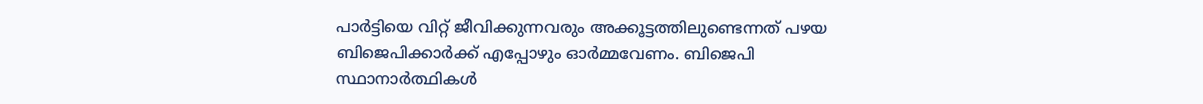പാര്‍ട്ടിയെ വിറ്റ് ജീവിക്കുന്നവരും അക്കൂട്ടത്തിലുണ്ടെന്നത് പഴയ ബിജെപിക്കാര്‍ക്ക് എപ്പോഴും ഓര്‍മ്മവേണം. ബിജെപി സ്ഥാനാര്‍ത്ഥികള്‍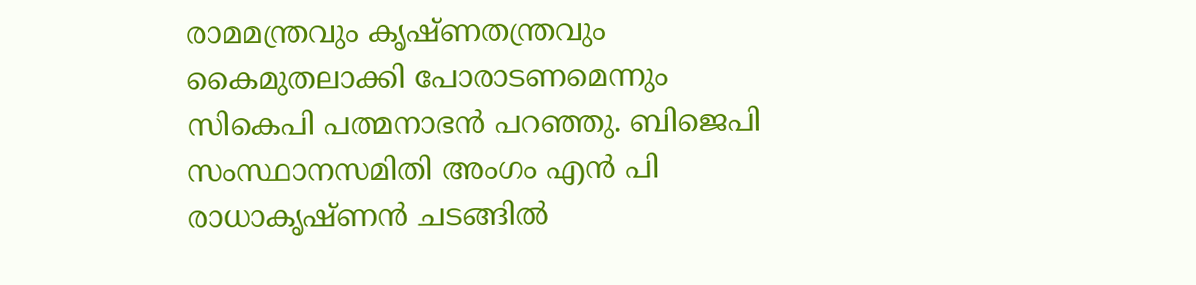രാമമന്ത്രവും കൃഷ്ണതന്ത്രവും കൈമുതലാക്കി പോരാടണമെന്നും സികെപി പത്മനാഭന്‍ പറഞ്ഞു. ബിജെപി സംസ്ഥാനസമിതി അംഗം എന്‍ പി രാധാകൃഷ്ണന്‍ ചടങ്ങില്‍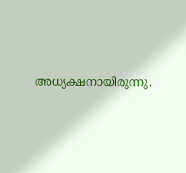അധ്യക്ഷനായിരുന്നു.